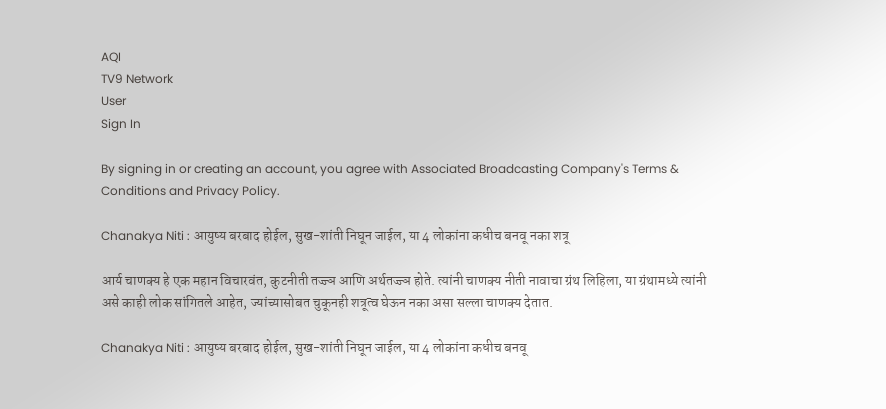AQI
TV9 Network
User
Sign In

By signing in or creating an account, you agree with Associated Broadcasting Company's Terms & Conditions and Privacy Policy.

Chanakya Niti : आयुष्य बरबाद होईल, सुख-शांती निघून जाईल, या 4 लोकांना कधीच बनवू नका शत्रू

आर्य चाणक्य हे एक महान विचारवंत, कुटनीती तज्ज्ञ आणि अर्थतज्ज्ञ होते. त्यांनी चाणक्य नीती नावाचा ग्रंथ लिहिला, या ग्रंथामध्ये त्यांनी असे काही लोक सांगितले आहेत, ज्यांच्यासोबत चुकूनही शत्रूत्व घेऊन नका असा सल्ला चाणक्य देतात.

Chanakya Niti : आयुष्य बरबाद होईल, सुख-शांती निघून जाईल, या 4 लोकांना कधीच बनवू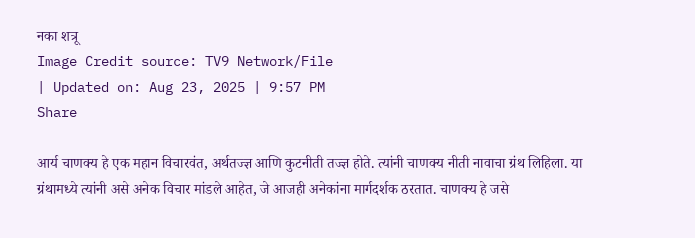नका शत्रू
Image Credit source: TV9 Network/File
| Updated on: Aug 23, 2025 | 9:57 PM
Share

आर्य चाणक्य हे एक महान विचारवंत, अर्थतज्ज्ञ आणि कुटनीती तज्ज्ञ होते. त्यांनी चाणक्य नीती नावाचा ग्रंथ लिहिला. या ग्रंथामध्ये त्यांनी असे अनेक विचार मांडले आहेत, जे आजही अनेकांना मार्गदर्शक ठरतात. चाणक्य हे जसे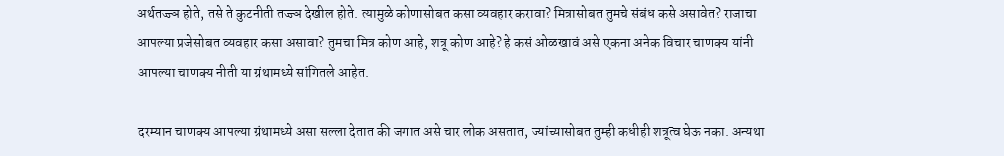अर्थतज्ज्ञ होते, तसे ते कुटनीती तज्ज्ञ देखील होते. त्यामुळे कोणासोबत कसा व्यवहार करावा? मित्रासोबत तुमचे संबंध कसे असावेत? राजाचा आपल्या प्रजेसोबत व्यवहार कसा असावा? तुमचा मित्र कोण आहे, शत्रू कोण आहे? हे कसं ओळखावं असे एकना अनेक विचार चाणक्य यांनी आपल्या चाणक्य नीती या ग्रंथामध्ये सांगितले आहेत.

दरम्यान चाणक्य आपल्या ग्रंथामध्ये असा सल्ला देतात की जगात असे चार लोक असतात, ज्यांच्यासोबत तुम्ही कधीही शत्रूत्व घेऊ नका. अन्यथा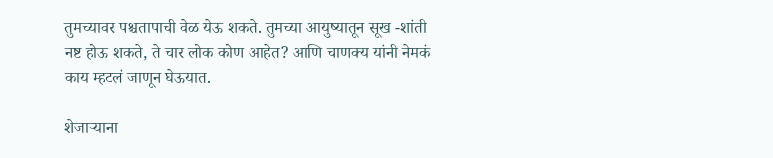तुमच्यावर पश्चतापाची वेळ येऊ शकते. तुमच्या आयुष्यातून सूख -शांती नष्ट होऊ शकते, ते चार लोक कोण आहेत? आणि चाणक्य यांनी नेमकं काय म्हटलं जाणून घेऊयात.

शेजाऱ्याना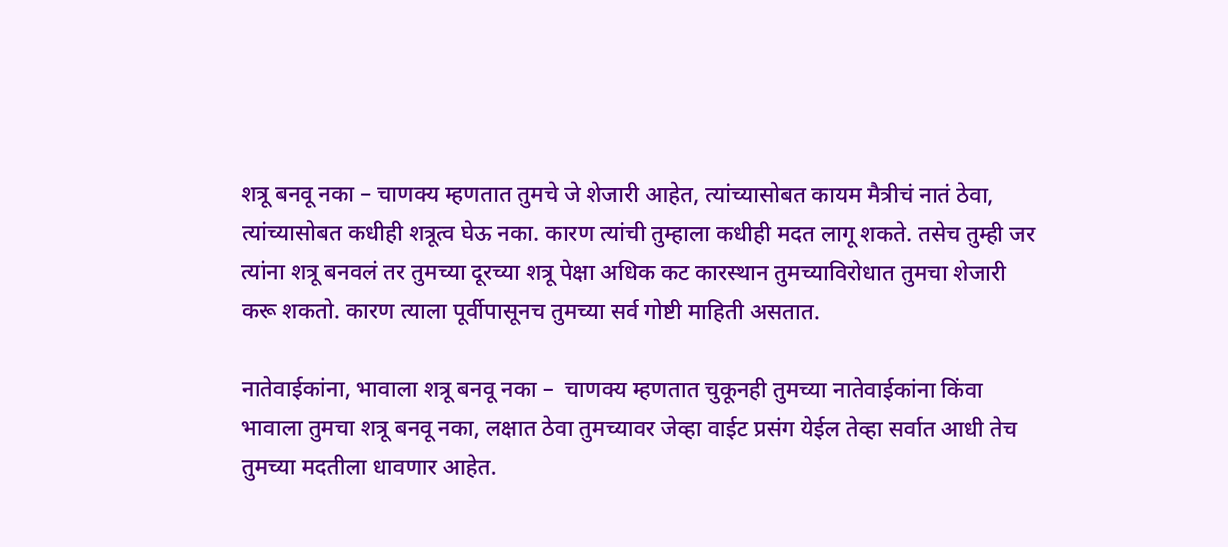शत्रू बनवू नका – चाणक्य म्हणतात तुमचे जे शेजारी आहेत, त्यांच्यासोबत कायम मैत्रीचं नातं ठेवा, त्यांच्यासोबत कधीही शत्रूत्व घेऊ नका. कारण त्यांची तुम्हाला कधीही मदत लागू शकते. तसेच तुम्ही जर त्यांना शत्रू बनवलं तर तुमच्या दूरच्या शत्रू पेक्षा अधिक कट कारस्थान तुमच्याविरोधात तुमचा शेजारी करू शकतो. कारण त्याला पूर्वीपासूनच तुमच्या सर्व गोष्टी माहिती असतात.

नातेवाईकांना, भावाला शत्रू बनवू नका –  चाणक्य म्हणतात चुकूनही तुमच्या नातेवाईकांना किंवा भावाला तुमचा शत्रू बनवू नका, लक्षात ठेवा तुमच्यावर जेव्हा वाईट प्रसंग येईल तेव्हा सर्वात आधी तेच तुमच्या मदतीला धावणार आहेत.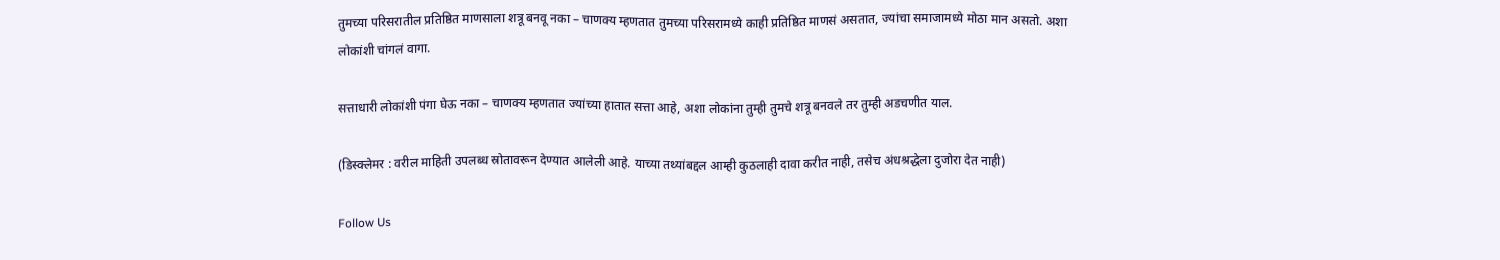तुमच्या परिसरातील प्रतिष्ठित माणसाला शत्रू बनवू नका – चाणक्य म्हणतात तुमच्या परिसरामध्ये काही प्रतिष्ठित माणसं असतात, ज्यांचा समाजामध्ये मोठा मान असतो. अशा लोकांशी चांगलं वागा.

सत्ताधारी लोकांशी पंगा घेऊ नका – चाणक्य म्हणतात ज्यांच्या हातात सत्ता आहे, अशा लोकांना तुम्ही तुमचे शत्रू बनवले तर तुम्ही अडचणीत याल.

(डिस्क्लेमर : वरील माहिती उपलब्ध स्रोतावरून देण्यात आलेली आहे. याच्या तथ्यांबद्दल आम्ही कुठलाही दावा करीत नाही, तसेच अंधश्रद्धेला दुजोरा देत नाही)

Follow Us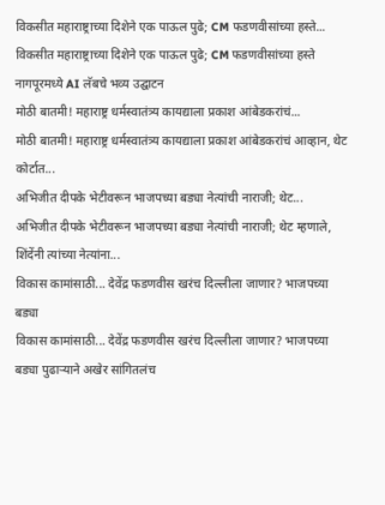विकसीत महाराष्ट्राच्या दिशेने एक पाऊल पुढे; CM फडणवीसांच्या हस्ते...
विकसीत महाराष्ट्राच्या दिशेने एक पाऊल पुढे; CM फडणवीसांच्या हस्ते नागपूरमध्ये AI लॅबचे भव्य उद्घाटन
मोठी बातमी! महाराष्ट्र धर्मस्वातंत्र्य कायद्याला प्रकाश आंबेडकरांचं...
मोठी बातमी! महाराष्ट्र धर्मस्वातंत्र्य कायद्याला प्रकाश आंबेडकरांचं आव्हान, थेट कोर्टात...
अभिजीत दीपके भेटीवरून भाजपच्या बड्या नेत्यांची नाराजी; थेट...
अभिजीत दीपके भेटीवरून भाजपच्या बड्या नेत्यांची नाराजी; थेट म्हणाले, शिंदेंनी त्यांच्या नेत्यांना...
विकास कामांसाठी... देवेंद्र फडणवीस खरंच दिल्लीला जाणार? भाजपच्या बड्या
विकास कामांसाठी... देवेंद्र फडणवीस खरंच दिल्लीला जाणार? भाजपच्या बड्या पुढाऱ्याने अखेर सांगितलंच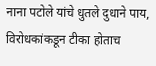नाना पटोले यांचे धुतले दुधाने पाय, विरोधकांकडून टीका होताच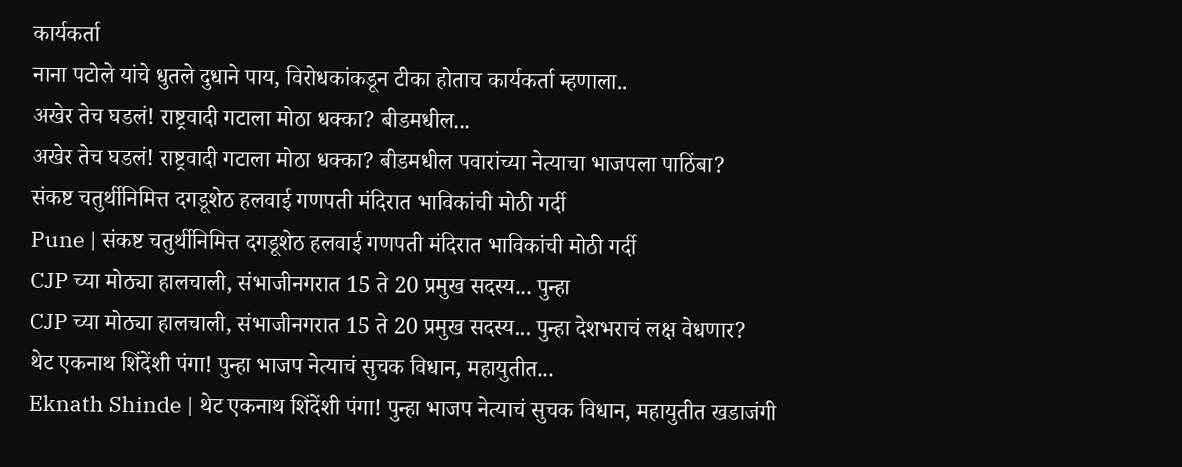कार्यकर्ता
नाना पटोले यांचे धुतले दुधाने पाय, विरोधकांकडून टीका होताच कार्यकर्ता म्हणाला..
अखेर तेच घडलं! राष्ट्रवादी गटाला मोठा धक्का? बीडमधील...
अखेर तेच घडलं! राष्ट्रवादी गटाला मोठा धक्का? बीडमधील पवारांच्या नेत्याचा भाजपला पाठिंबा?
संकष्ट चतुर्थीनिमित्त दगडूशेठ हलवाई गणपती मंदिरात भाविकांची मोठी गर्दी
Pune | संकष्ट चतुर्थीनिमित्त दगडूशेठ हलवाई गणपती मंदिरात भाविकांची मोठी गर्दी
CJP च्या मोठ्या हालचाली, संभाजीनगरात 15 ते 20 प्रमुख सदस्य... पुन्हा
CJP च्या मोठ्या हालचाली, संभाजीनगरात 15 ते 20 प्रमुख सदस्य... पुन्हा देशभराचं लक्ष वेधणार?
थेट एकनाथ शिंदेंशी पंगा! पुन्हा भाजप नेत्याचं सुचक विधान, महायुतीत...
Eknath Shinde | थेट एकनाथ शिंदेंशी पंगा! पुन्हा भाजप नेत्याचं सुचक विधान, महायुतीत खडाजंगी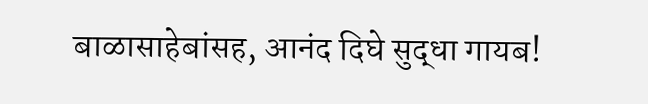बाळासाहेबांसह, आनंद दिघे सुद्धा गायब!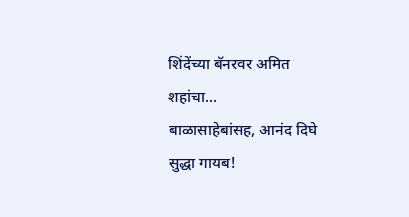शिंदेंच्या बॅनरवर अमित शहांचा...
बाळासाहेबांसह, आनंद दिघे सुद्धा गायब!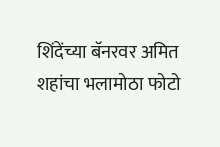शिंदेंच्या बॅनरवर अमित शहांचा भलामोठा फोटो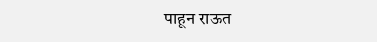पाहून राऊत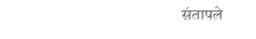संतापले